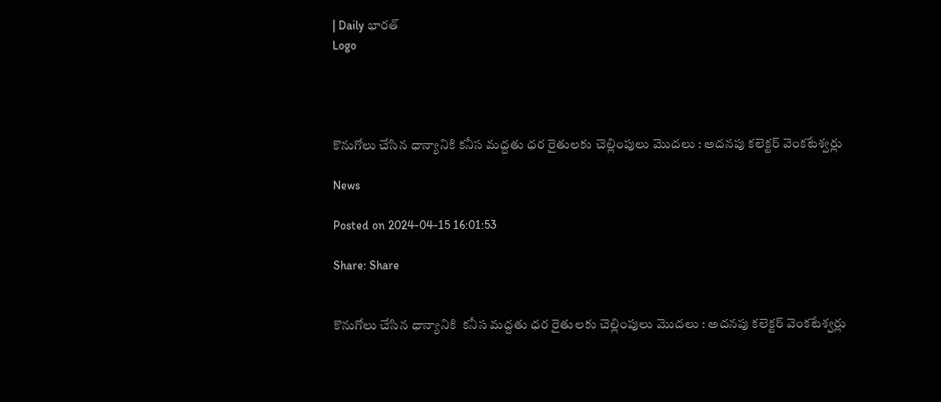| Daily భారత్
Logo




కొనుగోలు చేసిన ధాన్యానికి కనీస మద్దతు ధర రైతులకు చెల్లింపులు మొదలు : అదనపు కలెక్టర్ వెంకటేశ్వర్లు

News

Posted on 2024-04-15 16:01:53

Share: Share


కొనుగోలు చేసిన ధాన్యానికి  కనీస మద్దతు ధర రైతులకు చెల్లింపులు మొదలు : అదనపు కలెక్టర్ వెంకటేశ్వర్లు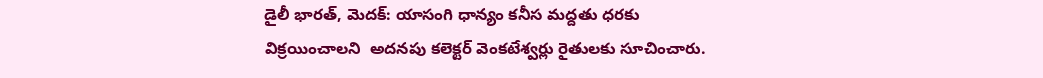డైలీ భారత్, మెదక్: యాసంగి ధాన్యం కనీస మద్దతు ధరకు  విక్రయించాలని  అదనపు కలెక్టర్ వెంకటేశ్వర్లు రైతులకు సూచించారు.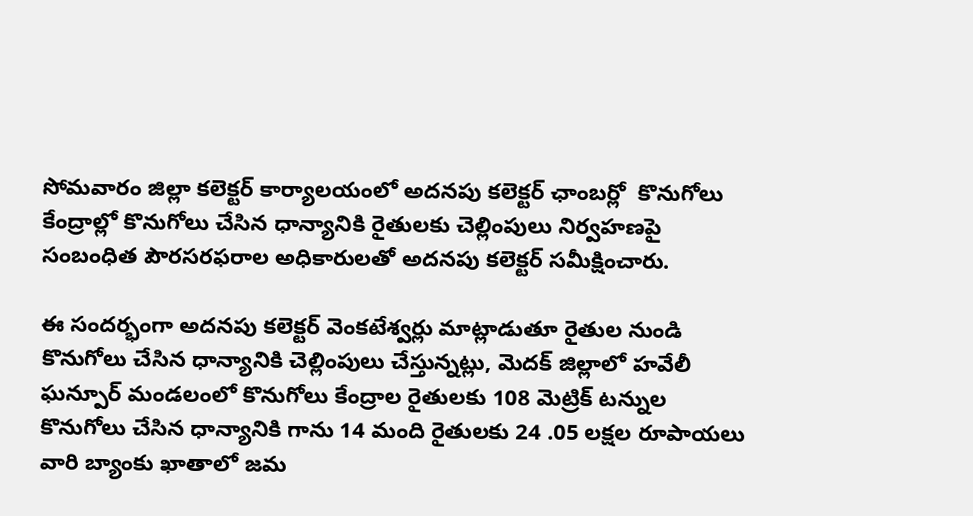సోమవారం జిల్లా కలెక్టర్ కార్యాలయంలో అదనపు కలెక్టర్ ఛాంబర్లో  కొనుగోలు కేంద్రాల్లో కొనుగోలు చేసిన ధాన్యానికి రైతులకు చెల్లింపులు నిర్వహణపై సంబంధిత పౌరసరఫరాల అధికారులతో అదనపు కలెక్టర్ సమీక్షించారు.

ఈ సందర్భంగా అదనపు కలెక్టర్ వెంకటేశ్వర్లు మాట్లాడుతూ రైతుల నుండి కొనుగోలు చేసిన ధాన్యానికి చెల్లింపులు చేస్తున్నట్లు, మెదక్ జిల్లాలో హవేలీ ఘన్పూర్ మండలంలో కొనుగోలు కేంద్రాల రైతులకు 108 మెట్రిక్ టన్నుల కొనుగోలు చేసిన ధాన్యానికి గాను 14 మంది రైతులకు 24 .05 లక్షల రూపాయలు వారి బ్యాంకు ఖాతాలో జమ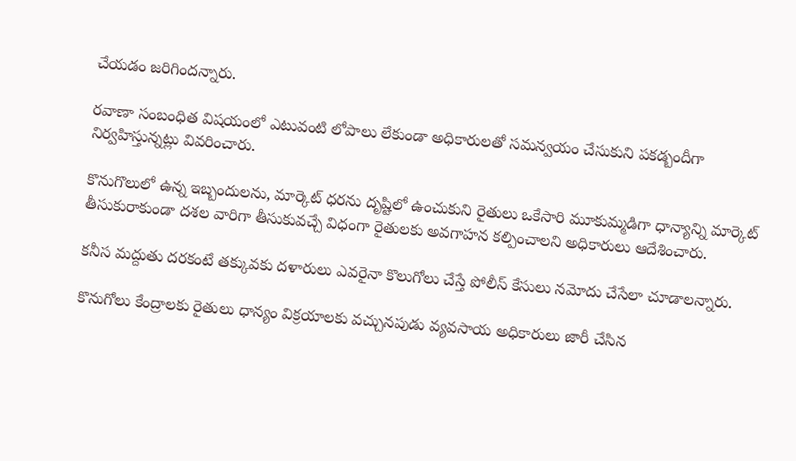చేయడం జరిగిందన్నారు.

రవాణా సంబంధిత విషయంలో ఎటువంటి లోపాలు లేకుండా అధికారులతో సమన్వయం చేసుకుని పకడ్బందీగా నిర్వహిస్తున్నట్లు వివరించారు.

కొనుగొలులో ఉన్న ఇబ్బందులను, మార్కెట్ ధరను దృష్టిలో ఉంచుకుని రైతులు ఒకేసారి మూకుమ్మడిగా ధాన్యాన్ని మార్కెట్ తీసుకురాకుండా దశల వారిగా తీసుకువచ్చే విధంగా రైతులకు అవగాహన కల్పించాలని అధికారులు ఆదేశించారు.

కనీస మద్దుతు దరకంటే తక్కువకు దళారులు ఎవరైనా కొలుగోలు చేస్తే పోలీస్ కేసులు నమోదు చేసేలా చూడాలన్నారు.

కొనుగోలు కేంద్రాలకు రైతులు ధాన్యం విక్రయాలకు వచ్చునపుడు వ్యవసాయ అధికారులు జారీ చేసిన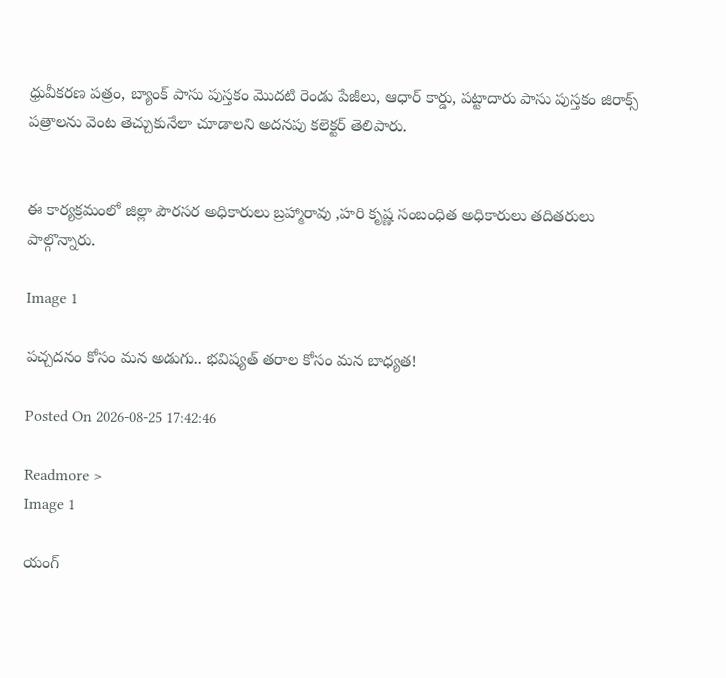ధ్రువీకరణ పత్రం, బ్యాంక్ పాసు పుస్తకం మొదటి రెండు పేజీలు, ఆధార్ కార్డు, పట్టాదారు పాసు పుస్తకం జిరాక్స్ పత్రాలను వెంట తెచ్చుకునేలా చూడాలని అదనపు కలెక్టర్ తెలిపారు.


ఈ కార్యక్రమంలో జిల్లా పౌరసర అధికారులు బ్రహ్మారావు ,హరి కృష్ణ సంబంధిత అధికారులు తదితరులు పాల్గొన్నారు.

Image 1

పచ్చదనం కోసం మన అడుగు.. భవిష్యత్ తరాల కోసం మన బాధ్యత!

Posted On 2026-08-25 17:42:46

Readmore >
Image 1

యంగ్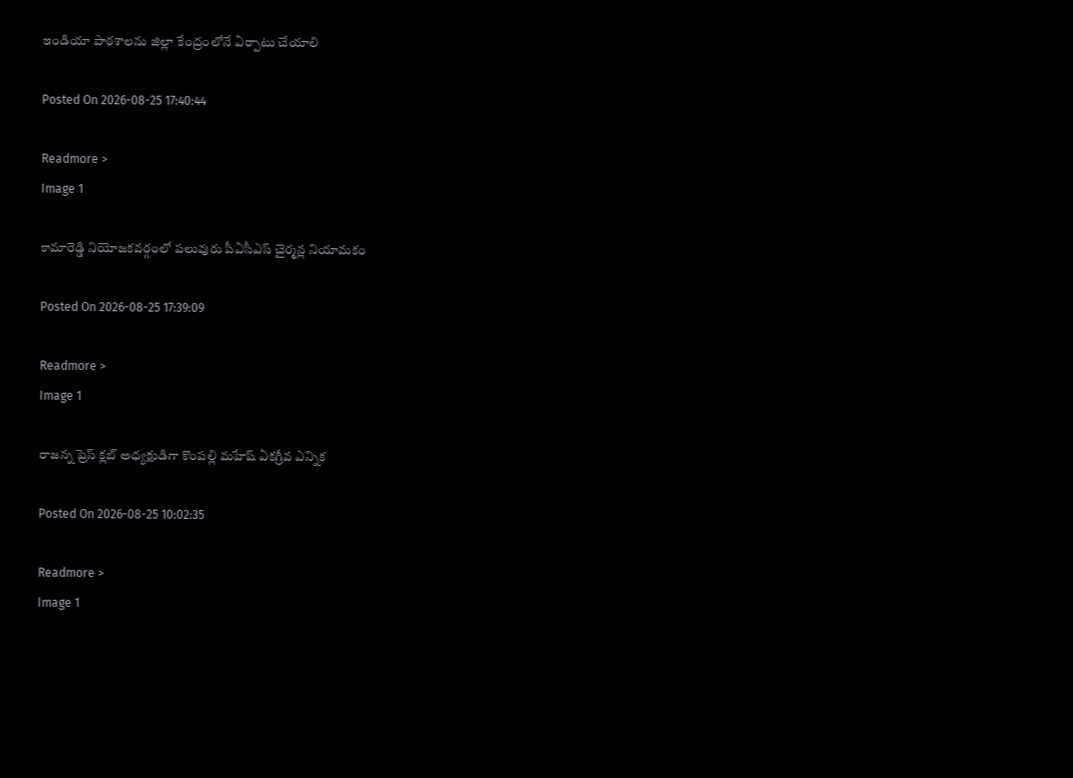ఇండియా పాఠశాలను జిల్లా కేంద్రంలోనే ఏర్పాటు చేయాలి

Posted On 2026-08-25 17:40:44

Readmore >
Image 1

కామారెడ్డి నియోజకవర్గంలో పలువురు పీఏసీఎస్‌ చైర్మన్ల నియామకం

Posted On 2026-08-25 17:39:09

Readmore >
Image 1

రాజన్న ప్రెస్ క్లబ్ అధ్యక్షుడిగా కొంపల్లి మహేష్ ఏకగ్రీవ ఎన్నిక

Posted On 2026-08-25 10:02:35

Readmore >
Image 1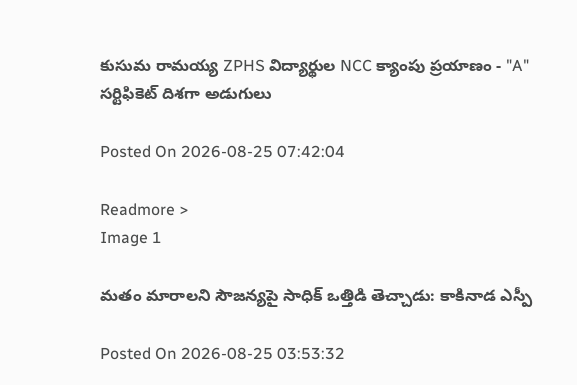కుసుమ రామయ్య ZPHS విద్యార్థుల NCC క్యాంపు ప్రయాణం - "A" సర్టిఫికెట్ దిశగా అడుగులు

Posted On 2026-08-25 07:42:04

Readmore >
Image 1

మతం మారాలని సౌజన్యపై సాధిక్‌ ఒత్తిడి తెచ్చాడు: కాకినాడ ఎస్పీ

Posted On 2026-08-25 03:53:32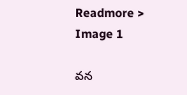Readmore >
Image 1

వన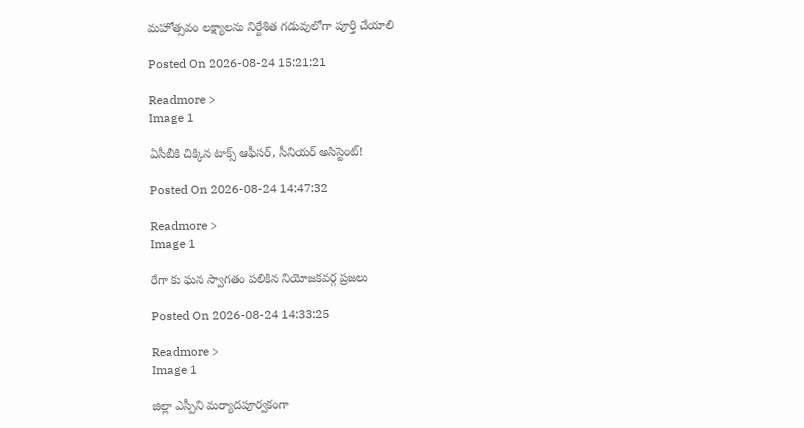మహోత్సవం లక్ష్యాలను నిర్దేశిత గడువులోగా పూర్తి చేయాలి

Posted On 2026-08-24 15:21:21

Readmore >
Image 1

ఏసీబీకి చిక్కిన టాక్స్ ఆఫీసర్, సీనియర్ అసిస్టెంట్!

Posted On 2026-08-24 14:47:32

Readmore >
Image 1

రేగా కు ఘన స్వాగతం పలికిన నియోజకవర్గ ప్రజలు

Posted On 2026-08-24 14:33:25

Readmore >
Image 1

జిల్లా ఎస్పీని మర్యాదపూర్వకంగా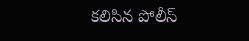కలిసిన పోలీస్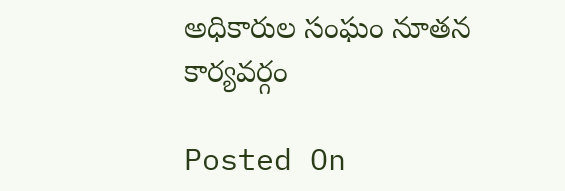అధికారుల సంఘం నూతన కార్యవర్గం

Posted On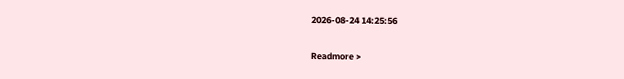2026-08-24 14:25:56

Readmore >